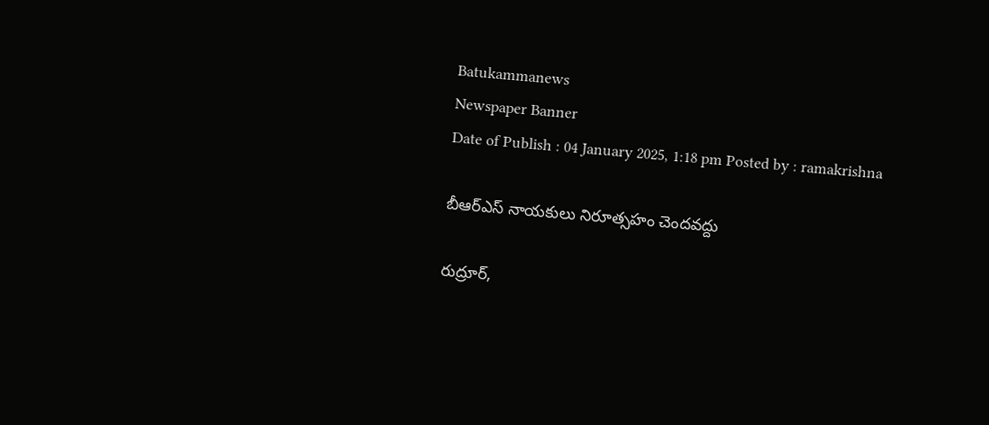Batukammanews
Newspaper Banner
Date of Publish : 04 January 2025, 1:18 pm Posted by : ramakrishna

బీఆర్ఎస్ నాయకులు నిరూత్సహం చెందవద్దు

రుద్రూర్,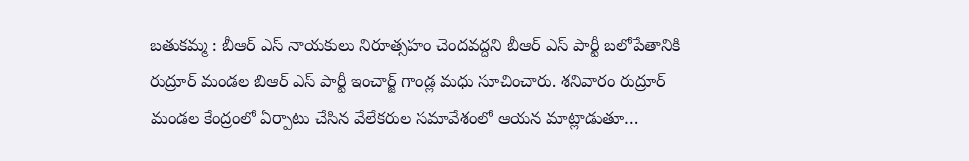బతుకమ్మ : బీఆర్ ఎస్ నాయకులు నిరూత్సహం చెందవద్దని బీఆర్ ఎస్ పార్టీ బలోపేతానికి రుద్రూర్ మండల బిఆర్ ఎస్ పార్టీ ఇంచార్జ్ గాండ్ల మధు సూచించారు. శనివారం రుద్రూర్ మండల కేంద్రంలో ఏర్పాటు చేసిన వేలేకరుల సమావేశంలో ఆయన మాట్లాడుతూ…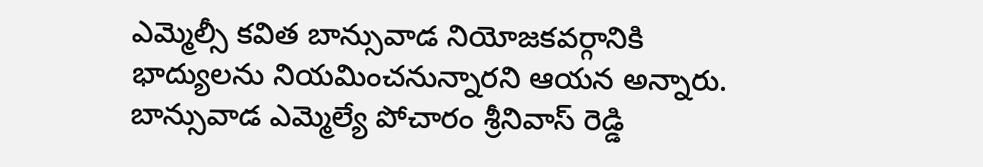ఎమ్మెల్సీ కవిత బాన్సువాడ నియోజకవర్గానికి భాద్యులను నియమించనున్నారని ఆయన అన్నారు. బాన్సువాడ ఎమ్మెల్యే పోచారం శ్రీనివాస్ రెడ్డి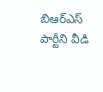బిఆర్ఎస్ పార్టీని వీడి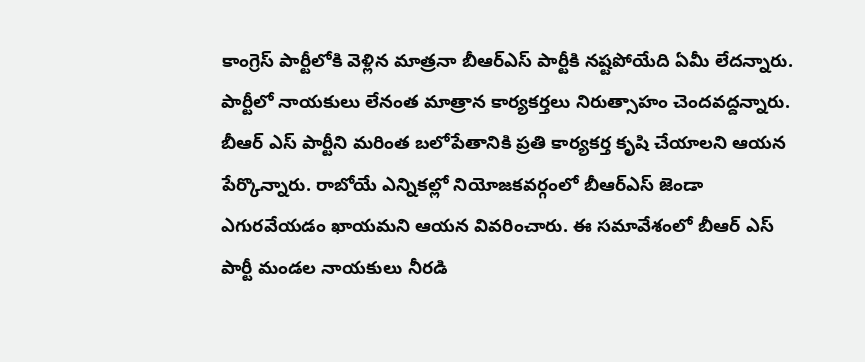కాంగ్రెస్ పార్టీలోకి వెళ్లిన మాత్రనా బీఆర్ఎస్ పార్టీకి నష్టపోయేది ఏమీ లేదన్నారు. పార్టీలో నాయకులు లేనంత మాత్రాన కార్యకర్తలు నిరుత్సాహం చెందవద్దన్నారు. బీఆర్ ఎస్ పార్టీని మరింత బలోపేతానికి ప్రతి కార్యకర్త కృషి చేయాలని ఆయన పేర్కొన్నారు. రాబోయే ఎన్నికల్లో నియోజకవర్గంలో బీఆర్ఎస్ జెండా ఎగురవేయడం ఖాయమని ఆయన వివరించారు. ఈ సమావేశంలో బీఆర్ ఎస్ పార్టీ మండల నాయకులు నీరడి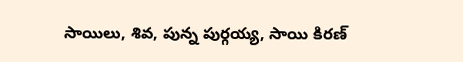సాయిలు, శివ, పున్న పుర్గయ్య, సాయి కిరణ్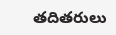తదితరులు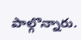పాల్గొన్నారు.